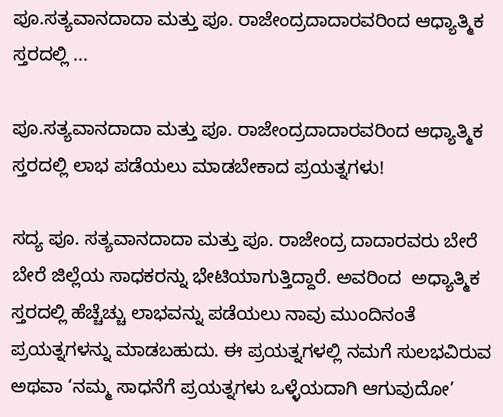ಪೂ.ಸತ್ಯವಾನದಾದಾ ಮತ್ತು ಪೂ. ರಾಜೇಂದ್ರದಾದಾರವರಿಂದ ಆಧ್ಯಾತ್ಮಿಕ ಸ್ತರದಲ್ಲಿ ...

ಪೂ.ಸತ್ಯವಾನದಾದಾ ಮತ್ತು ಪೂ. ರಾಜೇಂದ್ರದಾದಾರವರಿಂದ ಆಧ್ಯಾತ್ಮಿಕ ಸ್ತರದಲ್ಲಿ ಲಾಭ ಪಡೆಯಲು ಮಾಡಬೇಕಾದ ಪ್ರಯತ್ನಗಳು!

ಸದ್ಯ ಪೂ. ಸತ್ಯವಾನದಾದಾ ಮತ್ತು ಪೂ. ರಾಜೇಂದ್ರ ದಾದಾರವರು ಬೇರೆ ಬೇರೆ ಜಿಲ್ಲೆಯ ಸಾಧಕರನ್ನು ಭೇಟಿಯಾಗುತ್ತಿದ್ದಾರೆ. ಅವರಿಂದ  ಅಧ್ಯಾತ್ಮಿಕ ಸ್ತರದಲ್ಲಿ ಹೆಚ್ಚೆಚ್ಚು ಲಾಭವನ್ನು ಪಡೆಯಲು ನಾವು ಮುಂದಿನಂತೆ ಪ್ರಯತ್ನಗಳನ್ನು ಮಾಡಬಹುದು. ಈ ಪ್ರಯತ್ನಗಳಲ್ಲಿ ನಮಗೆ ಸುಲಭವಿರುವ ಅಥವಾ ‘ನಮ್ಮ ಸಾಧನೆಗೆ ಪ್ರಯತ್ನಗಳು ಒಳ್ಳೆಯದಾಗಿ ಆಗುವುದೋ’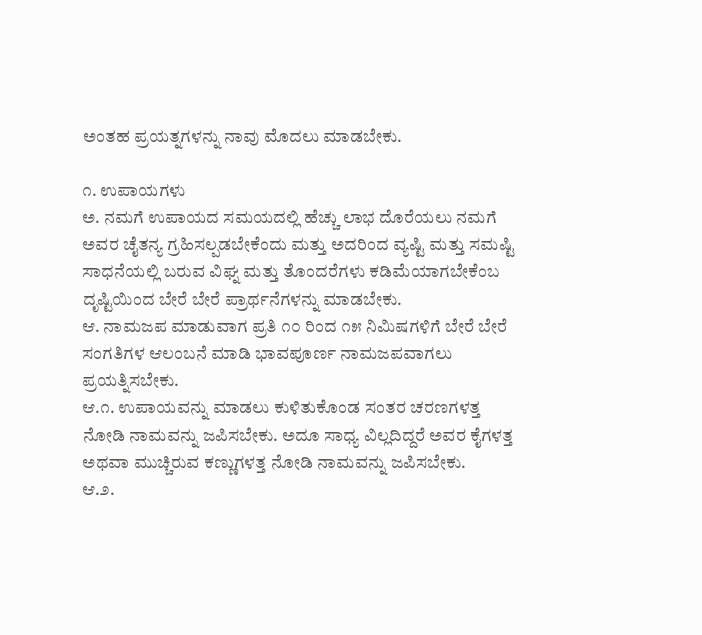ಅಂತಹ ಪ್ರಯತ್ನಗಳನ್ನು ನಾವು ಮೊದಲು ಮಾಡಬೇಕು.

೧. ಉಪಾಯಗಳು
ಅ. ನಮಗೆ ಉಪಾಯದ ಸಮಯದಲ್ಲಿ ಹೆಚ್ಚು ಲಾಭ ದೊರೆಯಲು ನಮಗೆ ಅವರ ಚೈತನ್ಯ ಗ್ರಹಿಸಲ್ಪಡಬೇಕೆಂದು ಮತ್ತು ಅದರಿಂದ ವ್ಯಷ್ಟಿ ಮತ್ತು ಸಮಷ್ಟಿ ಸಾಧನೆಯಲ್ಲಿ ಬರುವ ವಿಘ್ನ ಮತ್ತು ತೊಂದರೆಗಳು ಕಡಿಮೆಯಾಗಬೇಕೆಂಬ ದೃಷ್ಟಿಯಿಂದ ಬೇರೆ ಬೇರೆ ಪ್ರಾರ್ಥನೆಗಳನ್ನು ಮಾಡಬೇಕು.
ಆ. ನಾಮಜಪ ಮಾಡುವಾಗ ಪ್ರತಿ ೧೦ ರಿಂದ ೧೫ ನಿಮಿಷಗಳಿಗೆ ಬೇರೆ ಬೇರೆ ಸಂಗತಿಗಳ ಆಲಂಬನೆ ಮಾಡಿ ಭಾವಪೂರ್ಣ ನಾಮಜಪವಾಗಲು ಪ್ರಯತ್ನಿಸಬೇಕು.
ಆ.೧. ಉಪಾಯವನ್ನು ಮಾಡಲು ಕುಳಿತುಕೊಂಡ ಸಂತರ ಚರಣಗಳತ್ತ ನೋಡಿ ನಾಮವನ್ನು ಜಪಿಸಬೇಕು. ಅದೂ ಸಾಧ್ಯ ವಿಲ್ಲದಿದ್ದರೆ ಅವರ ಕೈಗಳತ್ತ ಅಥವಾ ಮುಚ್ಚಿರುವ ಕಣ್ಣುಗಳತ್ತ ನೋಡಿ ನಾಮವನ್ನು ಜಪಿಸಬೇಕು.
ಆ.೨.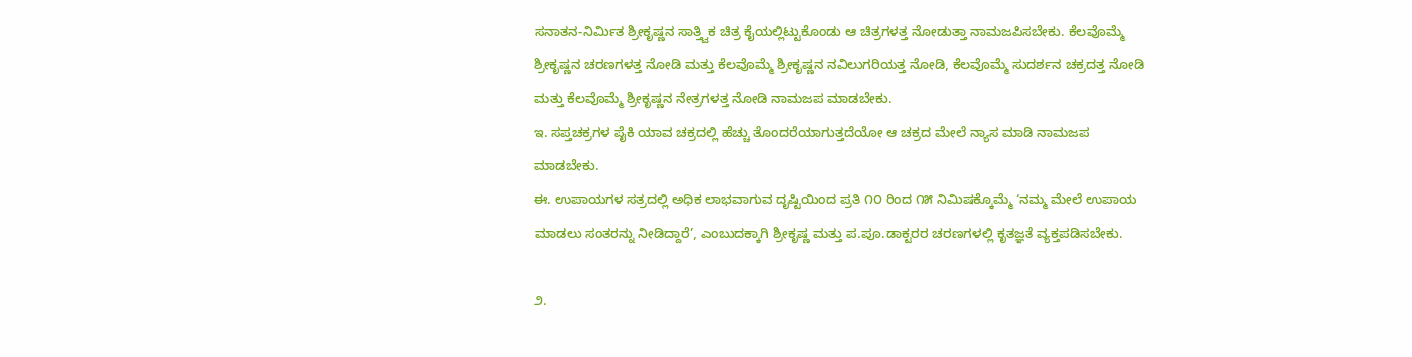ಸನಾತನ-ನಿರ್ಮಿತ ಶ್ರೀಕೃಷ್ಣನ ಸಾತ್ತ್ವಿಕ ಚಿತ್ರ ಕೈಯಲ್ಲಿಟ್ಟುಕೊಂಡು ಆ ಚಿತ್ರಗಳತ್ತ ನೋಡುತ್ತಾ ನಾಮಜಪಿಸಬೇಕು. ಕೆಲವೊಮ್ಮೆ ಶ್ರೀಕೃಷ್ಣನ ಚರಣಗಳತ್ತ ನೋಡಿ ಮತ್ತು ಕೆಲವೊಮ್ಮೆ ಶ್ರೀಕೃಷ್ಣನ ನವಿಲುಗರಿಯತ್ತ ನೋಡಿ, ಕೆಲವೊಮ್ಮೆ ಸುದರ್ಶನ ಚಕ್ರದತ್ತ ನೋಡಿ ಮತ್ತು ಕೆಲವೊಮ್ಮೆ ಶ್ರೀಕೃಷ್ಣನ ನೇತ್ರಗಳತ್ತ ನೋಡಿ ನಾಮಜಪ ಮಾಡಬೇಕು.
ಇ. ಸಪ್ತಚಕ್ರಗಳ ಪೈಕಿ ಯಾವ ಚಕ್ರದಲ್ಲಿ ಹೆಚ್ಚು ತೊಂದರೆಯಾಗುತ್ತದೆಯೋ ಆ ಚಕ್ರದ ಮೇಲೆ ನ್ಯಾಸ ಮಾಡಿ ನಾಮಜಪ ಮಾಡಬೇಕು.
ಈ. ಉಪಾಯಗಳ ಸತ್ರದಲ್ಲಿ ಅಧಿಕ ಲಾಭವಾಗುವ ದೃಷ್ಟಿಯಿಂದ ಪ್ರತಿ ೧೦ ರಿಂದ ೧೫ ನಿಮಿಷಕ್ಕೊಮ್ಮೆ ‘ನಮ್ಮ ಮೇಲೆ ಉಪಾಯ ಮಾಡಲು ಸಂತರನ್ನು ನೀಡಿದ್ದಾರೆ’, ಎಂಬುದಕ್ಕಾಗಿ ಶ್ರೀಕೃಷ್ಣ ಮತ್ತು ಪ.ಪೂ.ಡಾಕ್ಟರರ ಚರಣಗಳಲ್ಲಿ ಕೃತಜ್ಞತೆ ವ್ಯಕ್ತಪಡಿಸಬೇಕು.

೨.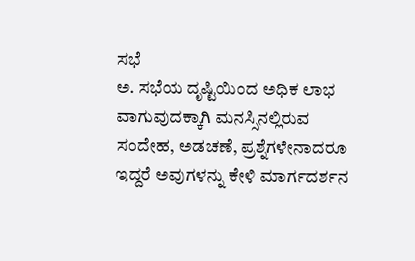ಸಭೆ
ಅ. ಸಭೆಯ ದೃಷ್ಟಿಯಿಂದ ಅಧಿಕ ಲಾಭ ವಾಗುವುದಕ್ಕಾಗಿ ಮನಸ್ಸಿನಲ್ಲಿರುವ ಸಂದೇಹ, ಅಡಚಣೆ, ಪ್ರಶ್ನೆಗಳೇನಾದರೂ ಇದ್ದರೆ ಅವುಗಳನ್ನು ಕೇಳಿ ಮಾರ್ಗದರ್ಶನ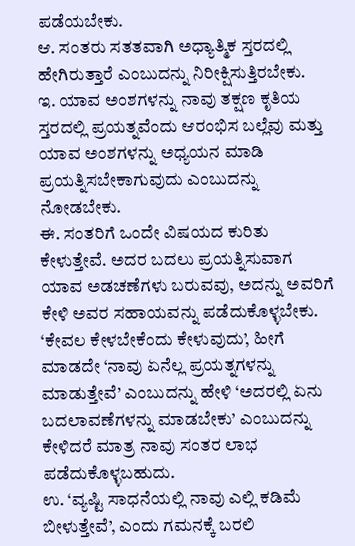ಪಡೆಯಬೇಕು.
ಆ. ಸಂತರು ಸತತವಾಗಿ ಅಧ್ಯಾತ್ಮಿಕ ಸ್ತರದಲ್ಲಿ ಹೇಗಿರುತ್ತಾರೆ ಎಂಬುದನ್ನು ನಿರೀಕ್ಷಿಸುತ್ತಿರಬೇಕು.
ಇ. ಯಾವ ಅಂಶಗಳನ್ನು ನಾವು ತಕ್ಷಣ ಕೃತಿಯ ಸ್ತರದಲ್ಲಿ ಪ್ರಯತ್ನವೆಂದು ಆರಂಭಿಸ ಬಲ್ಲೆವು ಮತ್ತು ಯಾವ ಅಂಶಗಳನ್ನು ಅಧ್ಯಯನ ಮಾಡಿ ಪ್ರಯತ್ನಿಸಬೇಕಾಗುವುದು ಎಂಬುದನ್ನು ನೋಡಬೇಕು.
ಈ. ಸಂತರಿಗೆ ಒಂದೇ ವಿಷಯದ ಕುರಿತು ಕೇಳುತ್ತೇವೆ. ಅದರ ಬದಲು ಪ್ರಯತ್ನಿಸುವಾಗ ಯಾವ ಅಡಚಣೆಗಳು ಬರುವವು, ಅದನ್ನು ಅವರಿಗೆ ಕೇಳಿ ಅವರ ಸಹಾಯವನ್ನು ಪಡೆದುಕೊಳ್ಳಬೇಕು. ‘ಕೇವಲ ಕೇಳಬೇಕೆಂದು ಕೇಳುವುದು’, ಹೀಗೆ ಮಾಡದೇ ‘ನಾವು ಏನೆಲ್ಲ ಪ್ರಯತ್ನಗಳನ್ನು ಮಾಡುತ್ತೇವೆ’ ಎಂಬುದನ್ನು ಹೇಳಿ ‘ಅದರಲ್ಲಿ ಏನು ಬದಲಾವಣೆಗಳನ್ನು ಮಾಡಬೇಕು’ ಎಂಬುದನ್ನು ಕೇಳಿದರೆ ಮಾತ್ರ ನಾವು ಸಂತರ ಲಾಭ ಪಡೆದುಕೊಳ್ಳಬಹುದು.
ಉ. ‘ವ್ಯಷ್ಟಿ ಸಾಧನೆಯಲ್ಲಿ ನಾವು ಎಲ್ಲಿ ಕಡಿಮೆ ಬೀಳುತ್ತೇವೆ’, ಎಂದು ಗಮನಕ್ಕೆ ಬರಲಿ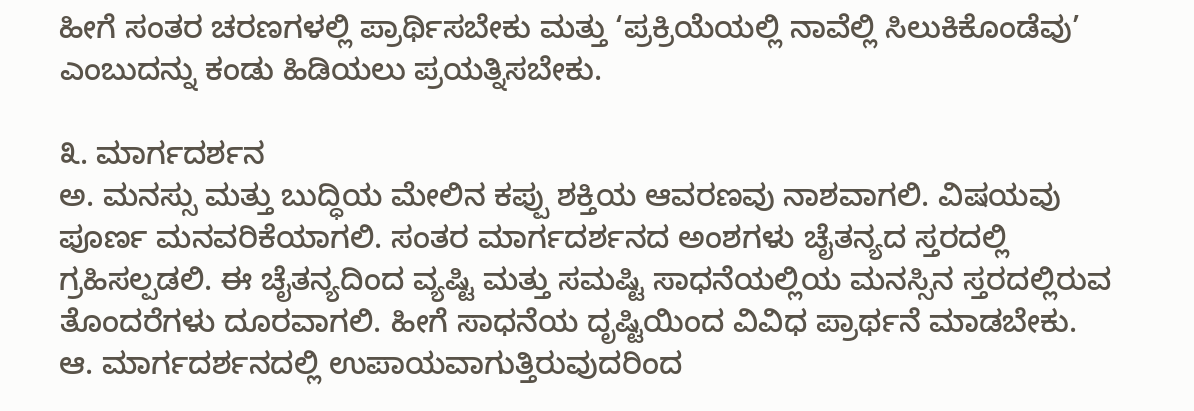ಹೀಗೆ ಸಂತರ ಚರಣಗಳಲ್ಲಿ ಪ್ರಾರ್ಥಿಸಬೇಕು ಮತ್ತು ‘ಪ್ರಕ್ರಿಯೆಯಲ್ಲಿ ನಾವೆಲ್ಲಿ ಸಿಲುಕಿಕೊಂಡೆವು’ ಎಂಬುದನ್ನು ಕಂಡು ಹಿಡಿಯಲು ಪ್ರಯತ್ನಿಸಬೇಕು.

೩. ಮಾರ್ಗದರ್ಶನ
ಅ. ಮನಸ್ಸು ಮತ್ತು ಬುದ್ಧಿಯ ಮೇಲಿನ ಕಪ್ಪು ಶಕ್ತಿಯ ಆವರಣವು ನಾಶವಾಗಲಿ. ವಿಷಯವು ಪೂರ್ಣ ಮನವರಿಕೆಯಾಗಲಿ. ಸಂತರ ಮಾರ್ಗದರ್ಶನದ ಅಂಶಗಳು ಚೈತನ್ಯದ ಸ್ತರದಲ್ಲಿ ಗ್ರಹಿಸಲ್ಪಡಲಿ. ಈ ಚೈತನ್ಯದಿಂದ ವ್ಯಷ್ಟಿ ಮತ್ತು ಸಮಷ್ಟಿ ಸಾಧನೆಯಲ್ಲಿಯ ಮನಸ್ಸಿನ ಸ್ತರದಲ್ಲಿರುವ ತೊಂದರೆಗಳು ದೂರವಾಗಲಿ. ಹೀಗೆ ಸಾಧನೆಯ ದೃಷ್ಟಿಯಿಂದ ವಿವಿಧ ಪ್ರಾರ್ಥನೆ ಮಾಡಬೇಕು.
ಆ. ಮಾರ್ಗದರ್ಶನದಲ್ಲಿ ಉಪಾಯವಾಗುತ್ತಿರುವುದರಿಂದ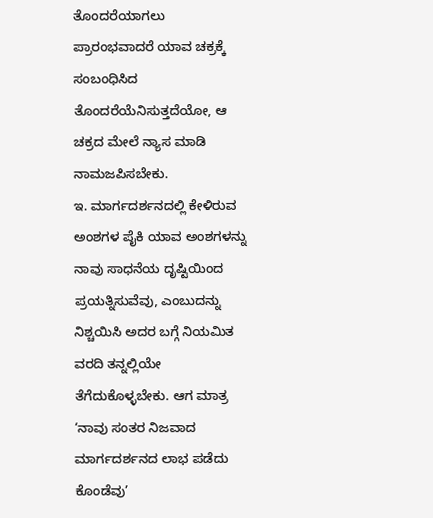ತೊಂದರೆಯಾಗಲು ಪ್ರಾರಂಭವಾದರೆ ಯಾವ ಚಕ್ರಕ್ಕೆ ಸಂಬಂಧಿಸಿದ ತೊಂದರೆಯೆನಿಸುತ್ತದೆಯೋ, ಆ ಚಕ್ರದ ಮೇಲೆ ನ್ಯಾಸ ಮಾಡಿ ನಾಮಜಪಿಸಬೇಕು.
ಇ. ಮಾರ್ಗದರ್ಶನದಲ್ಲಿ ಕೇಳಿರುವ ಅಂಶಗಳ ಪೈಕಿ ಯಾವ ಅಂಶಗಳನ್ನು ನಾವು ಸಾಧನೆಯ ದೃಷ್ಟಿಯಿಂದ ಪ್ರಯತ್ನಿಸುವೆವು, ಎಂಬುದನ್ನು ನಿಶ್ಚಯಿಸಿ ಅದರ ಬಗ್ಗೆ ನಿಯಮಿತ ವರದಿ ತನ್ನಲ್ಲಿಯೇ ತೆಗೆದುಕೊಳ್ಳಬೇಕು. ಆಗ ಮಾತ್ರ ‘ನಾವು ಸಂತರ ನಿಜವಾದ ಮಾರ್ಗದರ್ಶನದ ಲಾಭ ಪಡೆದು ಕೊಂಡೆವು’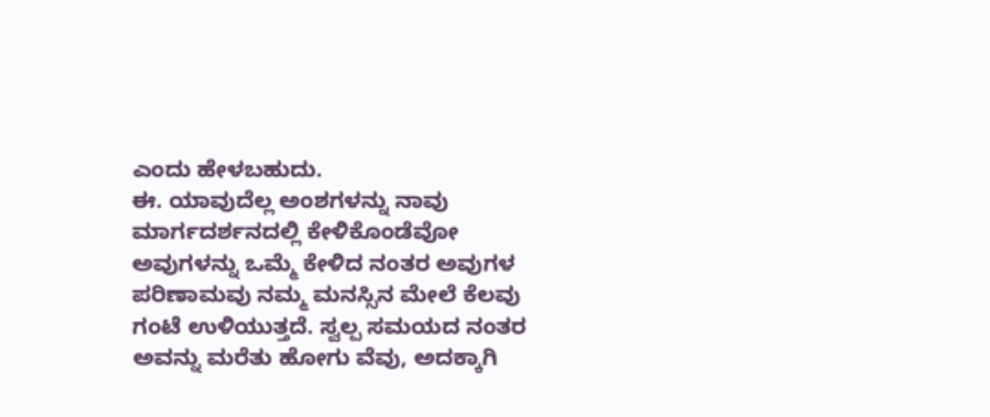ಎಂದು ಹೇಳಬಹುದು.
ಈ. ಯಾವುದೆಲ್ಲ ಅಂಶಗಳನ್ನು ನಾವು ಮಾರ್ಗದರ್ಶನದಲ್ಲಿ ಕೇಳಿಕೊಂಡೆವೋ ಅವುಗಳನ್ನು ಒಮ್ಮೆ ಕೇಳಿದ ನಂತರ ಅವುಗಳ ಪರಿಣಾಮವು ನಮ್ಮ ಮನಸ್ಸಿನ ಮೇಲೆ ಕೆಲವು ಗಂಟೆ ಉಳಿಯುತ್ತದೆ. ಸ್ವಲ್ಪ ಸಮಯದ ನಂತರ ಅವನ್ನು ಮರೆತು ಹೋಗು ವೆವು, ಅದಕ್ಕಾಗಿ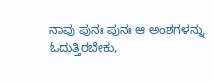ನಾವು ಪುನಃ ಪುನಃ ಆ ಅಂಶಗಳನ್ನು ಓದುತ್ತಿರಬೇಕು,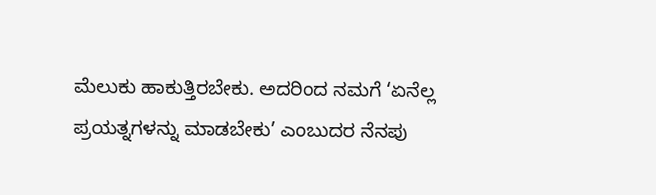ಮೆಲುಕು ಹಾಕುತ್ತಿರಬೇಕು. ಅದರಿಂದ ನಮಗೆ ‘ಏನೆಲ್ಲ ಪ್ರಯತ್ನಗಳನ್ನು ಮಾಡಬೇಕು’ ಎಂಬುದರ ನೆನಪು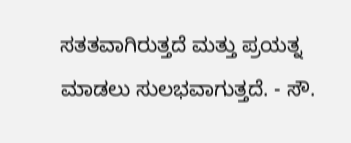ಸತತವಾಗಿರುತ್ತದೆ ಮತ್ತು ಪ್ರಯತ್ನ ಮಾಡಲು ಸುಲಭವಾಗುತ್ತದೆ. - ಸೌ.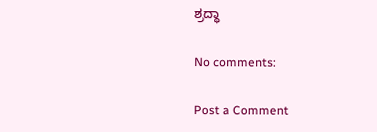ಶ್ರದ್ಧಾ

No comments:

Post a Comment